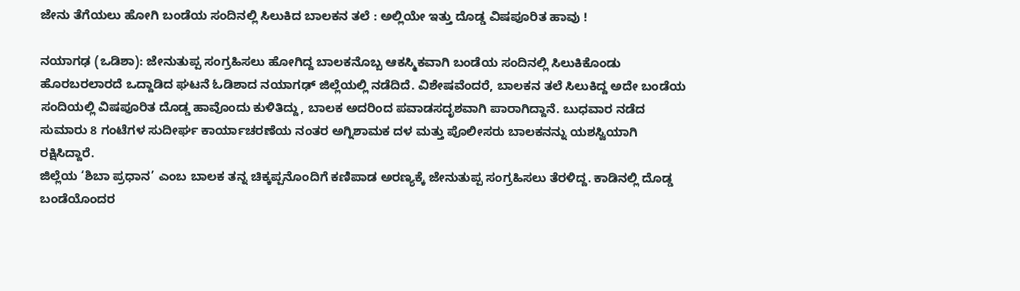ಜೇನು ತೆಗೆಯಲು ಹೋಗಿ ಬಂಡೆಯ ಸಂದಿನಲ್ಲಿ ಸಿಲುಕಿದ ಬಾಲಕನ ತಲೆ : ಅಲ್ಲಿಯೇ ಇತ್ತು ದೊಡ್ಡ ವಿಷಪೂರಿತ ಹಾವು !

ನಯಾಗಢ (ಒಡಿಶಾ): ಜೇನುತುಪ್ಪ ಸಂಗ್ರಹಿಸಲು ಹೋಗಿದ್ದ ಬಾಲಕನೊಬ್ಬ ಆಕಸ್ಮಿಕವಾಗಿ ಬಂಡೆಯ ಸಂದಿನಲ್ಲಿ ಸಿಲುಕಿಕೊಂಡು ಹೊರಬರಲಾರದೆ ಒದ್ದಾಡಿದ ಘಟನೆ ಓಡಿಶಾದ ನಯಾಗಢ್ ಜಿಲ್ಲೆಯಲ್ಲಿ ನಡೆದಿದೆ. ವಿಶೇಷವೆಂದರೆ, ಬಾಲಕನ ತಲೆ ಸಿಲುಕಿದ್ದ ಅದೇ ಬಂಡೆಯ ಸಂದಿಯಲ್ಲಿ ವಿಷಪೂರಿತ ದೊಡ್ಡ ಹಾವೊಂದು ಕುಳಿತಿದ್ದು, ಬಾಲಕ ಅದರಿಂದ ಪವಾಡಸದೃಶವಾಗಿ ಪಾರಾಗಿದ್ದಾನೆ. ಬುಧವಾರ ನಡೆದ ಸುಮಾರು 8 ಗಂಟೆಗಳ ಸುದೀರ್ಘ ಕಾರ್ಯಾಚರಣೆಯ ನಂತರ ಅಗ್ನಿಶಾಮಕ ದಳ ಮತ್ತು ಪೊಲೀಸರು ಬಾಲಕನನ್ನು ಯಶಸ್ವಿಯಾಗಿ ರಕ್ಷಿಸಿದ್ದಾರೆ.
ಜಿಲ್ಲೆಯ ‘ಶಿಬಾ ಪ್ರಧಾನ’ ಎಂಬ ಬಾಲಕ ತನ್ನ ಚಿಕ್ಕಪ್ಪನೊಂದಿಗೆ ಕಣಿಪಾಡ ಅರಣ್ಯಕ್ಕೆ ಜೇನುತುಪ್ಪ ಸಂಗ್ರಹಿಸಲು ತೆರಳಿದ್ದ. ಕಾಡಿನಲ್ಲಿ ದೊಡ್ಡ ಬಂಡೆಯೊಂದರ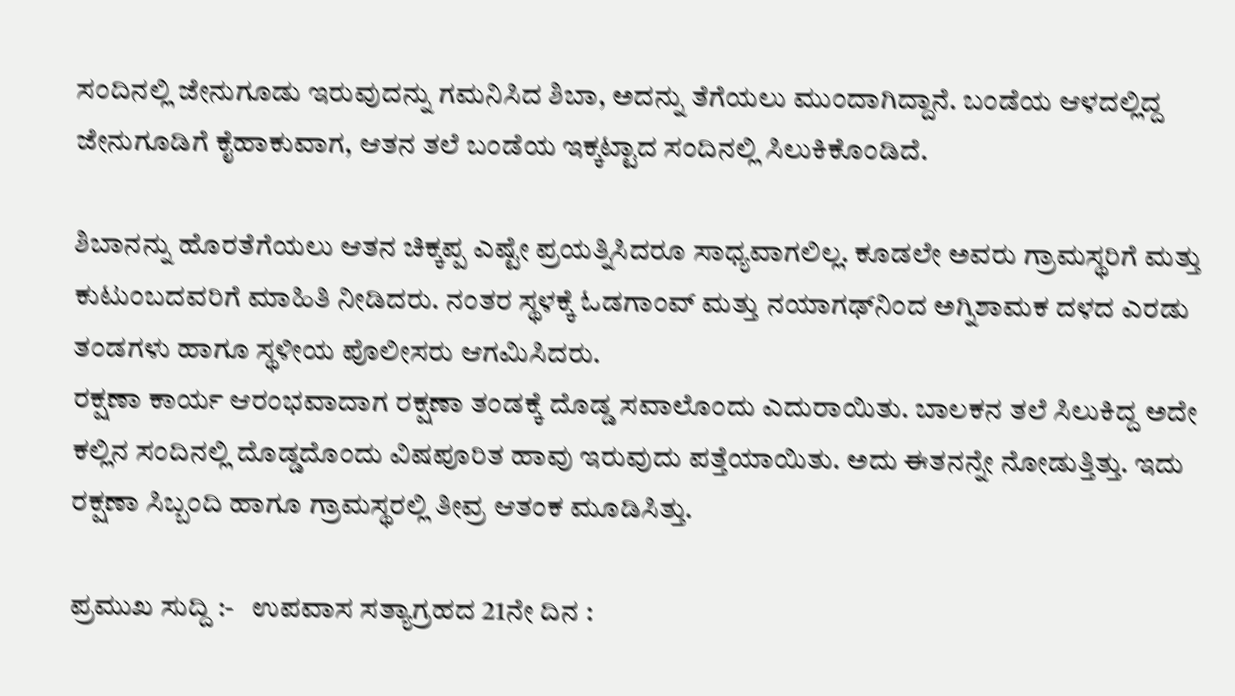ಸಂದಿನಲ್ಲಿ ಜೇನುಗೂಡು ಇರುವುದನ್ನು ಗಮನಿಸಿದ ಶಿಬಾ, ಅದನ್ನು ತೆಗೆಯಲು ಮುಂದಾಗಿದ್ದಾನೆ. ಬಂಡೆಯ ಆಳದಲ್ಲಿದ್ದ ಜೇನುಗೂಡಿಗೆ ಕೈಹಾಕುವಾಗ, ಆತನ ತಲೆ ಬಂಡೆಯ ಇಕ್ಕಟ್ಟಾದ ಸಂದಿನಲ್ಲಿ ಸಿಲುಕಿಕೊಂಡಿದೆ.

ಶಿಬಾನನ್ನು ಹೊರತೆಗೆಯಲು ಆತನ ಚಿಕ್ಕಪ್ಪ ಎಷ್ಟೇ ಪ್ರಯತ್ನಿಸಿದರೂ ಸಾಧ್ಯವಾಗಲಿಲ್ಲ. ಕೂಡಲೇ ಅವರು ಗ್ರಾಮಸ್ಥರಿಗೆ ಮತ್ತು ಕುಟುಂಬದವರಿಗೆ ಮಾಹಿತಿ ನೀಡಿದರು. ನಂತರ ಸ್ಥಳಕ್ಕೆ ಓಡಗಾಂವ್ ಮತ್ತು ನಯಾಗಢ್‌ನಿಂದ ಅಗ್ನಿಶಾಮಕ ದಳದ ಎರಡು ತಂಡಗಳು ಹಾಗೂ ಸ್ಥಳೀಯ ಪೊಲೀಸರು ಆಗಮಿಸಿದರು.
ರಕ್ಷಣಾ ಕಾರ್ಯ ಆರಂಭವಾದಾಗ ರಕ್ಷಣಾ ತಂಡಕ್ಕೆ ದೊಡ್ಡ ಸವಾಲೊಂದು ಎದುರಾಯಿತು. ಬಾಲಕನ ತಲೆ ಸಿಲುಕಿದ್ದ ಅದೇ ಕಲ್ಲಿನ ಸಂದಿನಲ್ಲಿ ದೊಡ್ಡದೊಂದು ವಿಷಪೂರಿತ ಹಾವು ಇರುವುದು ಪತ್ತೆಯಾಯಿತು. ಅದು ಈತನನ್ನೇ ನೋಡುತ್ತಿತ್ತು. ಇದು ರಕ್ಷಣಾ ಸಿಬ್ಬಂದಿ ಹಾಗೂ ಗ್ರಾಮಸ್ಥರಲ್ಲಿ ತೀವ್ರ ಆತಂಕ ಮೂಡಿಸಿತ್ತು.

ಪ್ರಮುಖ ಸುದ್ದಿ :-   ಉಪವಾಸ ಸತ್ಯಾಗ್ರಹದ 21ನೇ ದಿನ :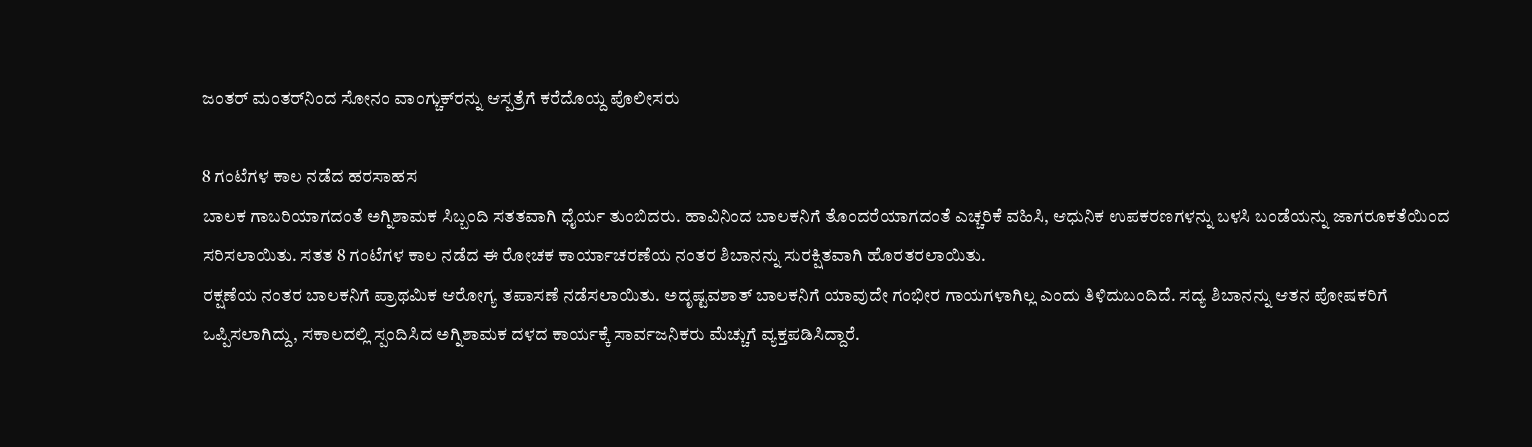ಜಂತರ್ ಮಂತರ್‌ನಿಂದ ಸೋನಂ ವಾಂಗ್ಚುಕ್‌ರನ್ನು ಆಸ್ಪತ್ರೆಗೆ ಕರೆದೊಯ್ದ ಪೊಲೀಸರು

8 ಗಂಟೆಗಳ ಕಾಲ ನಡೆದ ಹರಸಾಹಸ
ಬಾಲಕ ಗಾಬರಿಯಾಗದಂತೆ ಅಗ್ನಿಶಾಮಕ ಸಿಬ್ಬಂದಿ ಸತತವಾಗಿ ಧೈರ್ಯ ತುಂಬಿದರು. ಹಾವಿನಿಂದ ಬಾಲಕನಿಗೆ ತೊಂದರೆಯಾಗದಂತೆ ಎಚ್ಚರಿಕೆ ವಹಿಸಿ, ಆಧುನಿಕ ಉಪಕರಣಗಳನ್ನು ಬಳಸಿ ಬಂಡೆಯನ್ನು ಜಾಗರೂಕತೆಯಿಂದ ಸರಿಸಲಾಯಿತು. ಸತತ 8 ಗಂಟೆಗಳ ಕಾಲ ನಡೆದ ಈ ರೋಚಕ ಕಾರ್ಯಾಚರಣೆಯ ನಂತರ ಶಿಬಾನನ್ನು ಸುರಕ್ಷಿತವಾಗಿ ಹೊರತರಲಾಯಿತು.
ರಕ್ಷಣೆಯ ನಂತರ ಬಾಲಕನಿಗೆ ಪ್ರಾಥಮಿಕ ಆರೋಗ್ಯ ತಪಾಸಣೆ ನಡೆಸಲಾಯಿತು. ಅದೃಷ್ಟವಶಾತ್ ಬಾಲಕನಿಗೆ ಯಾವುದೇ ಗಂಭೀರ ಗಾಯಗಳಾಗಿಲ್ಲ ಎಂದು ತಿಳಿದುಬಂದಿದೆ. ಸದ್ಯ ಶಿಬಾನನ್ನು ಆತನ ಪೋಷಕರಿಗೆ ಒಪ್ಪಿಸಲಾಗಿದ್ದು, ಸಕಾಲದಲ್ಲಿ ಸ್ಪಂದಿಸಿದ ಅಗ್ನಿಶಾಮಕ ದಳದ ಕಾರ್ಯಕ್ಕೆ ಸಾರ್ವಜನಿಕರು ಮೆಚ್ಚುಗೆ ವ್ಯಕ್ತಪಡಿಸಿದ್ದಾರೆ.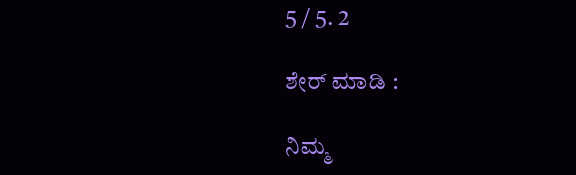5 / 5. 2

ಶೇರ್ ಮಾಡಿ :

ನಿಮ್ಮ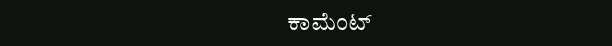ಕಾಮೆಂಟ್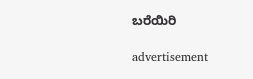ಬರೆಯಿರಿ

advertisement